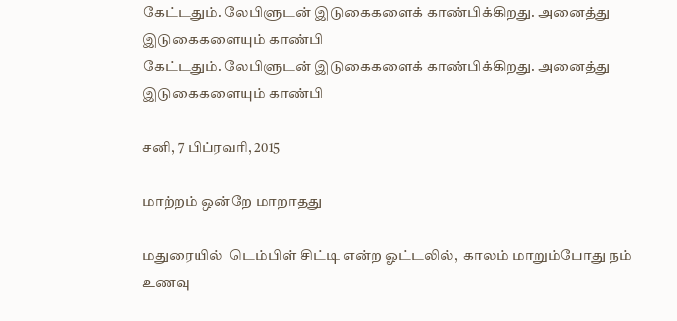கேட்டதும். லேபிளுடன் இடுகைகளைக் காண்பிக்கிறது. அனைத்து இடுகைகளையும் காண்பி
கேட்டதும். லேபிளுடன் இடுகைகளைக் காண்பிக்கிறது. அனைத்து இடுகைகளையும் காண்பி

சனி, 7 பிப்ரவரி, 2015

மாற்றம் ஒன்றே மாறாதது

மதுரையில்  டெம்பிள் சிட்டி என்ற ஓட்டலில்,  காலம் மாறும்போது நம் உணவு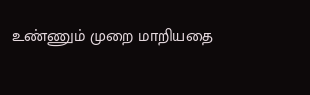உண்ணும் முறை மாறியதை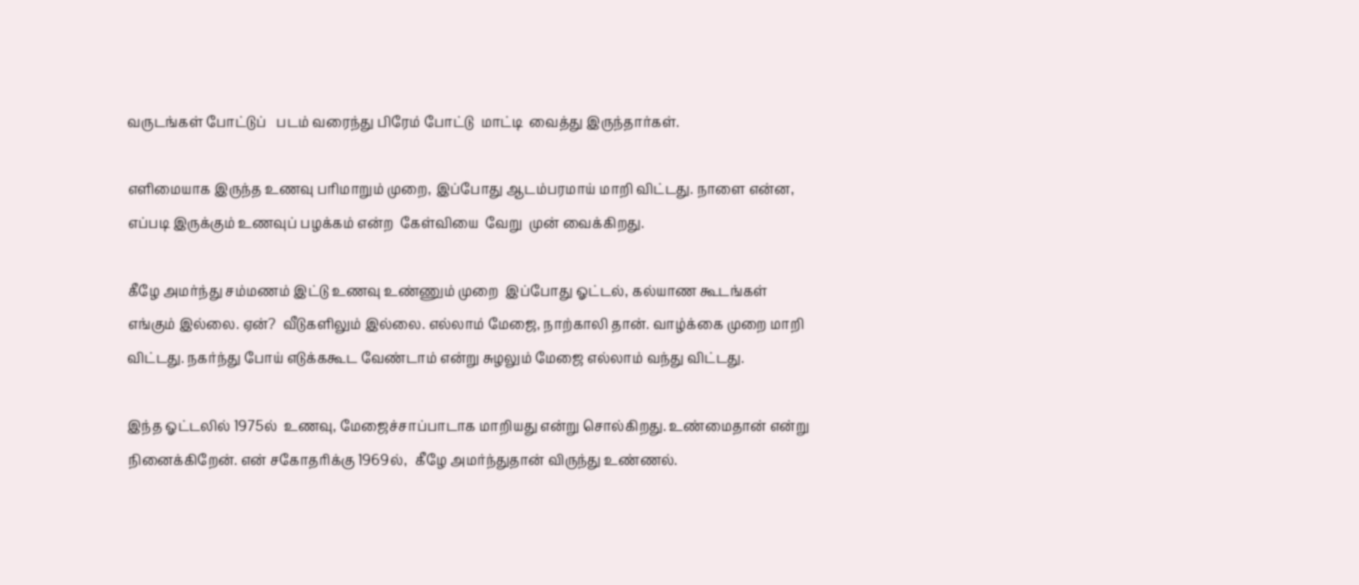வருடங்கள் போட்டுப்   படம் வரைந்து பிரேம் போட்டு  மாட்டி  வைத்து இருந்தார்கள்.

எளிமையாக இருந்த உணவு பரிமாறும் முறை, இப்போது ஆடம்பரமாய் மாறி விட்டது. நாளை என்ன, எப்படி இருக்கும் உணவுப் பழக்கம் என்ற  கேள்வியை  வேறு  முன் வைக்கிறது.

கீழே அமர்ந்து சம்மணம் இட்டு உணவு உண்ணும் முறை  இப்போது ஓட்டல், கல்யாண கூடங்கள் எங்கும் இல்லை. ஏன்?  வீடுகளிலும் இல்லை. எல்லாம் மேஜை, நாற்காலி தான். வாழ்க்கை முறை மாறி விட்டது. நகர்ந்து போய் எடுக்ககூட வேண்டாம் என்று சுழலும் மேஜை எல்லாம் வந்து விட்டது.

இந்த ஓட்டலில் 1975ல்  உணவு, மேஜைச்சாப்பாடாக மாறியது என்று சொல்கிறது. உண்மைதான் என்று நினைக்கிறேன். என் சகோதரிக்கு 1969ல்,  கீழே அமர்ந்துதான் விருந்து உண்ணல்.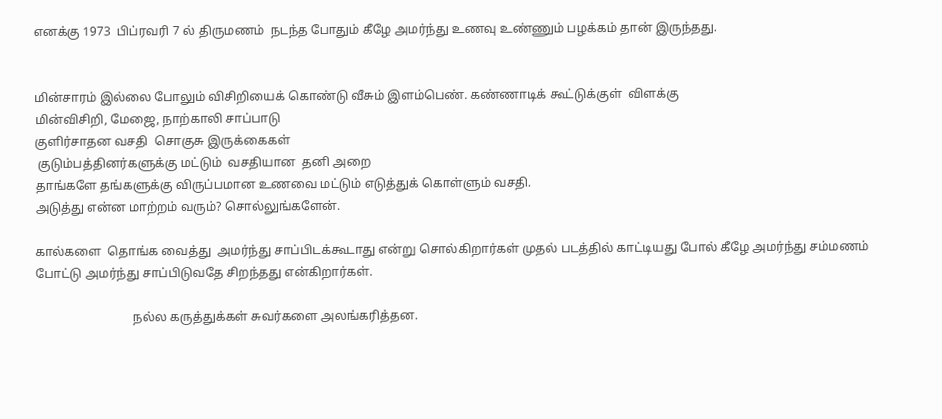எனக்கு 1973  பிப்ரவரி 7 ல் திருமணம்  நடந்த போதும் கீழே அமர்ந்து உணவு உண்ணும் பழக்கம் தான் இருந்தது.


மின்சாரம் இல்லை போலும் விசிறியைக் கொண்டு வீசும் இளம்பெண். கண்ணாடிக் கூட்டுக்குள்  விளக்கு
மின்விசிறி, மேஜை, நாற்காலி சாப்பாடு
குளிர்சாதன வசதி  சொகுசு இருக்கைகள்
 குடும்பத்தினர்களுக்கு மட்டும்  வசதியான  தனி அறை
தாங்களே தங்களுக்கு விருப்பமான உணவை மட்டும் எடுத்துக் கொள்ளும் வசதி.
அடுத்து என்ன மாற்றம் வரும்? சொல்லுங்களேன்.

கால்களை  தொங்க வைத்து  அமர்ந்து சாப்பிடக்கூடாது என்று சொல்கிறார்கள் முதல் படத்தில் காட்டியது போல் கீழே அமர்ந்து சம்மணம் போட்டு அமர்ந்து சாப்பிடுவதே சிறந்தது என்கிறார்கள்.

                               நல்ல கருத்துக்கள் சுவர்களை அலங்கரித்தன.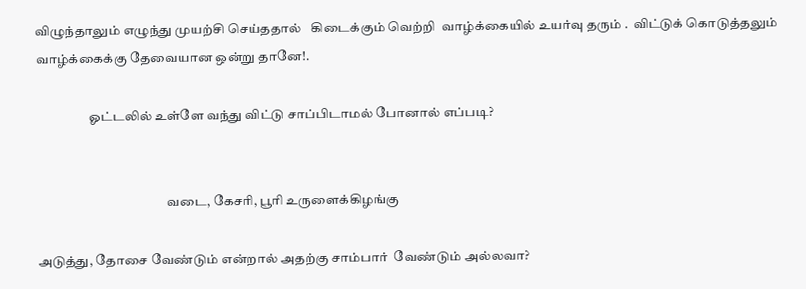விழுந்தாலும் எழுந்து முயற்சி செய்ததால்   கிடைக்கும் வெற்றி  வாழ்க்கையில் உயர்வு தரும் .  விட்டுக் கொடுத்தலும்  வாழ்க்கைக்கு தேவையான ஒன்று தானே!.

                    ஓட்டலில் உள்ளே வந்து விட்டு சாப்பிடாமல் போனால் எப்படி?


                                                 வடை, கேசரி, பூரி உருளைக்கிழங்கு

அடுத்து, தோசை வேண்டும் என்றால் அதற்கு சாம்பார்  வேண்டும் அல்லவா?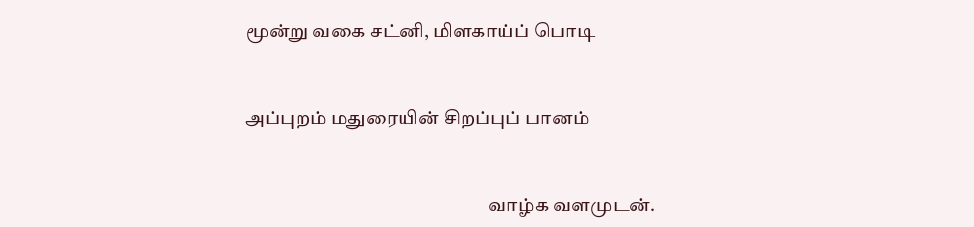மூன்று வகை சட்னி, மிளகாய்ப் பொடி


அப்புறம் மதுரையின் சிறப்புப் பானம்


                                                                 வாழ்க வளமுடன்.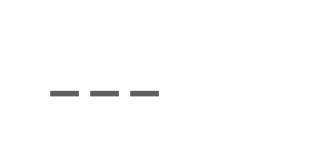---